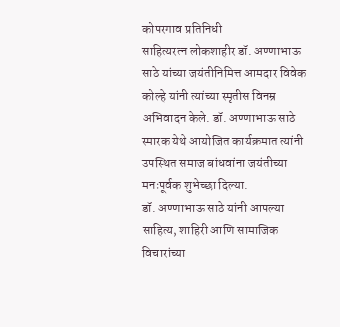कोपरगाव प्रतिनिधी
साहित्यरत्न लोकशाहीर डॉ. अण्णाभाऊ साठे यांच्या जयंतीनिमित्त आमदार विवेक कोल्हे यांनी त्यांच्या स्मृतीस विनम्र अभिवादन केले. डॉ. अण्णाभाऊ साठे स्मारक येथे आयोजित कार्यक्रमात त्यांनी उपस्थित समाज बांधवांना जयंतीच्या मनःपूर्वक शुभेच्छा दिल्या.
डॉ. अण्णाभाऊ साठे यांनी आपल्या साहित्य, शाहिरी आणि सामाजिक विचारांच्या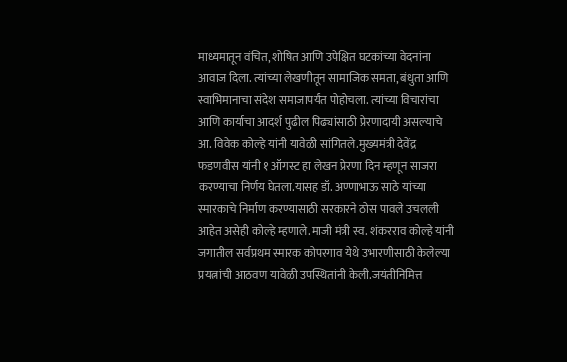माध्यमातून वंचित, शोषित आणि उपेक्षित घटकांच्या वेदनांना आवाज दिला. त्यांच्या लेखणीतून सामाजिक समता, बंधुता आणि स्वाभिमानाचा संदेश समाजापर्यंत पोहोचला. त्यांच्या विचारांचा आणि कार्याचा आदर्श पुढील पिढ्यांसाठी प्रेरणादायी असल्याचे आ. विवेक कोल्हे यांनी यावेळी सांगितले.मुख्यमंत्री देवेंद्र फडणवीस यांनी १ ऑगस्ट हा लेखन प्रेरणा दिन म्हणून साजरा करण्याचा निर्णय घेतला.यासह डॉ. अण्णाभाऊ साठे यांच्या स्मारकाचे निर्माण करण्यासाठी सरकारने ठोस पावले उचलली आहेत असेही कोल्हे म्हणाले.माजी मंत्री स्व. शंकरराव कोल्हे यांनी जगातील सर्वप्रथम स्मारक कोपरगाव येथे उभारणीसाठी केलेल्या प्रयत्नांची आठवण यावेळी उपस्थितांनी केली.जयंतीनिमित्त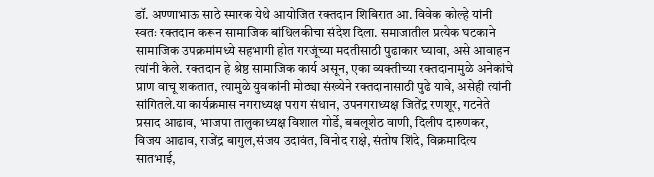डॉ. अण्णाभाऊ साठे स्मारक येथे आयोजित रक्तदान शिबिरात आ. विवेक कोल्हे यांनी स्वतः रक्तदान करून सामाजिक बांधिलकीचा संदेश दिला. समाजातील प्रत्येक घटकाने सामाजिक उपक्रमांमध्ये सहभागी होत गरजूंच्या मदतीसाठी पुढाकार घ्यावा, असे आवाहन त्यांनी केले. रक्तदान हे श्रेष्ठ सामाजिक कार्य असून, एका व्यक्तीच्या रक्तदानामुळे अनेकांचे प्राण वाचू शकतात, त्यामुळे युवकांनी मोठ्या संख्येने रक्तदानासाठी पुढे यावे, असेही त्यांनी सांगितले.या कार्यक्रमास नगराध्यक्ष पराग संधान, उपनगराध्यक्ष जितेंद्र रणशूर, गटनेते प्रसाद आढाव, भाजपा तालुकाध्यक्ष विशाल गोर्डे, बबलूशेठ वाणी, दिलीप दारुणकर, विजय आढाव, राजेंद्र बागुल,संजय उदावंत, विनोद राक्षे, संतोष शिंदे, विक्रमादित्य सातभाई,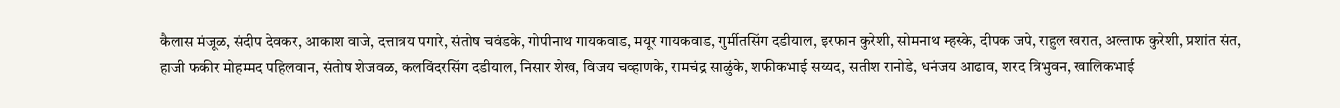कैलास मंजूळ, संदीप देवकर, आकाश वाजे, दत्तात्रय पगारे, संतोष चवंडके, गोपीनाथ गायकवाड, मयूर गायकवाड, गुर्मीतसिंग दडीयाल, इरफान कुरेशी, सोमनाथ म्हस्के, दीपक जपे, राहुल खरात, अल्ताफ कुरेशी, प्रशांत संत, हाजी फकीर मोहम्मद पहिलवान, संतोष शेजवळ, कलविंदरसिंग दडीयाल, निसार शेख, विजय चव्हाणके, रामचंद्र साळुंके, शफीकभाई सय्यद, सतीश रानोडे, धनंजय आढाव, शरद त्रिभुवन, खालिकभाई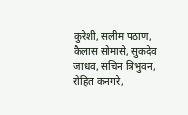कुरेशी, सलीम पठाण, कैलास सोमासे, सुकदेव जाधव, सचिन त्रिभुवन, रोहित कनगरे,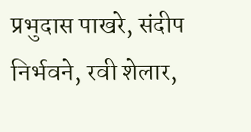प्रभुदास पाखरे, संदीप निर्भवने, रवी शेलार,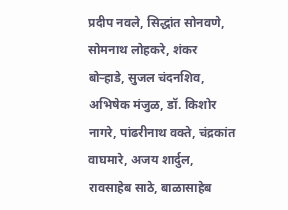प्रदीप नवले, सिद्धांत सोनवणे, सोमनाथ लोहकरे, शंकर बोऱ्हाडे, सुजल चंदनशिव, अभिषेक मंजुळ, डॉ. किशोर नागरे, पांढरीनाथ वक्ते, चंद्रकांत वाघमारे, अजय शार्दुल, रावसाहेब साठे, बाळासाहेब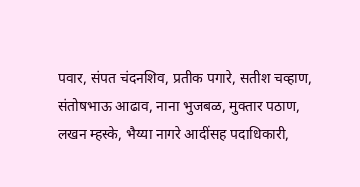पवार, संपत चंदनशिव, प्रतीक पगारे, सतीश चव्हाण, संतोषभाऊ आढाव, नाना भुजबळ, मुक्तार पठाण, लखन म्हस्के, भैय्या नागरे आदींसह पदाधिकारी,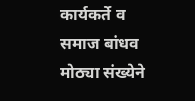कार्यकर्ते व समाज बांधव मोठ्या संख्येने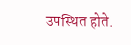उपस्थित होते.